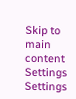Skip to main content
Settings Settings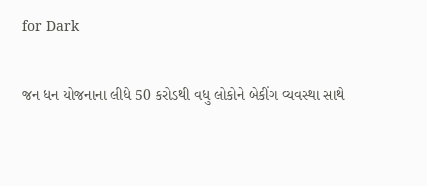for Dark

જન ધન યોજનાના લીધે 50 કરોડથી વધુ લોકોને બેકીંગ વ્યવસ્થા સાથે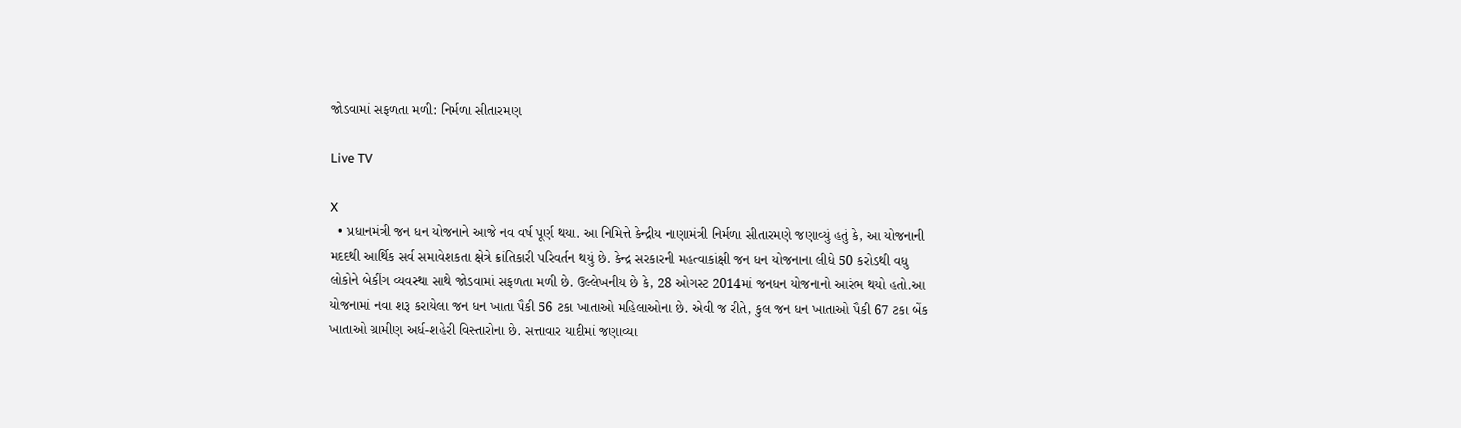જોડવામાં સફળતા મળી: નિર્મળા સીતારમણ

Live TV

X
  • પ્રધાનમંત્રી જન ધન યોજનાને આજે નવ વર્ષ પૂર્ણ થયા. આ નિમિત્તે કેન્દ્રીય નાણામંત્રી નિર્મળા સીતારમણે જણાવ્યું હતું કે, આ યોજનાની મદદથી આર્થિક સર્વ સમાવેશકતા ક્ષેત્રે ક્રાંતિકારી પરિવર્તન થયું છે. કેન્દ્ર સરકારની મહત્વાકાંક્ષી જન ધન યોજનાના લીધે 50 કરોડથી વધુ લોકોને બેકીંગ વ્યવસ્થા સાથે જોડવામાં સફળતા મળી છે. ઉલ્લેખનીય છે કે, 28 ઓગસ્ટ 2014માં જનધન યોજનાનો આરંભ થયો હતો.આ યોજનામાં નવા શરૂ કરાયેલા જન ધન ખાતા પૈકી 56 ટકા ખાતાઓ મહિલાઓના છે. એવી જ રીતે, કુલ જન ધન ખાતાઓ પૈકી 67 ટકા બેંક ખાતાઓ ગ્રામીણ અર્ધ-શહેરી વિસ્તારોના છે. સત્તાવાર યાદીમાં જણાવ્યા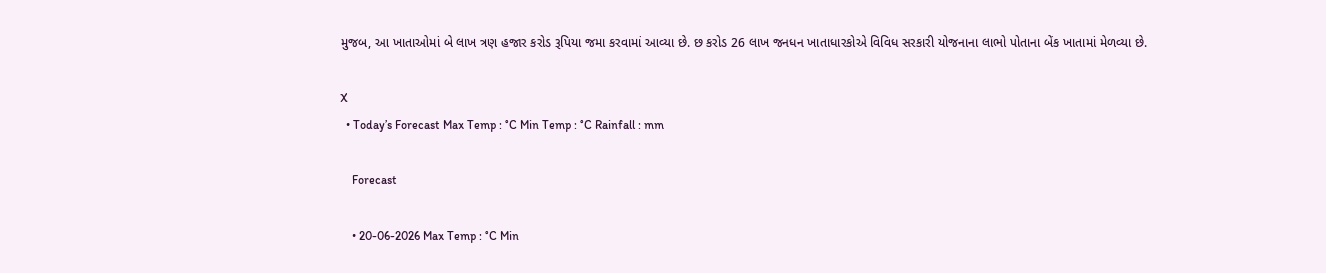મુજબ, આ ખાતાઓમાં બે લાખ ત્રણ હજાર કરોડ રૂપિયા જમા કરવામાં આવ્યા છે. છ કરોડ 26 લાખ જનધન ખાતાધારકોએ વિવિધ સરકારી યોજનાના લાભો પોતાના બેંક ખાતામાં મેળવ્યા છે.

X
  • Today’s Forecast Max Temp : °C Min Temp : °C Rainfall : mm

    Forecast

    • 20-06-2026 Max Temp : °C Min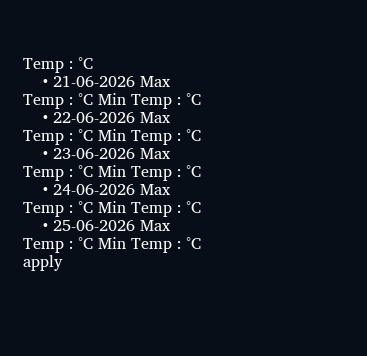Temp : °C
    • 21-06-2026 Max Temp : °C Min Temp : °C
    • 22-06-2026 Max Temp : °C Min Temp : °C
    • 23-06-2026 Max Temp : °C Min Temp : °C
    • 24-06-2026 Max Temp : °C Min Temp : °C
    • 25-06-2026 Max Temp : °C Min Temp : °C
apply